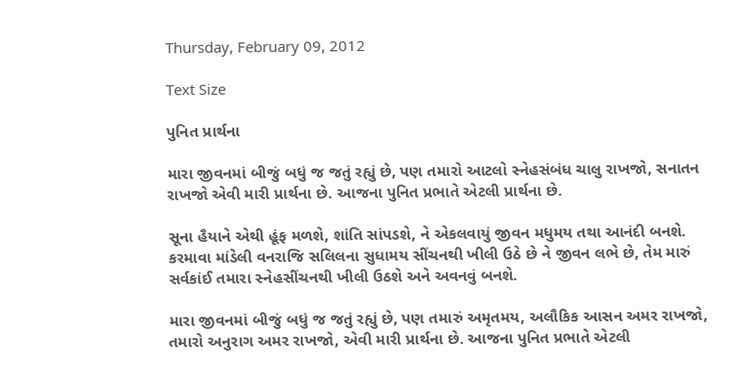Thursday, February 09, 2012

Text Size

પુનિત પ્રાર્થના

મારા જીવનમાં બીજું બધું જ જતું રહ્યું છે, પણ તમારો આટલો સ્નેહસંબંધ ચાલુ રાખજો, સનાતન રાખજો એવી મારી પ્રાર્થના છે. આજના પુનિત પ્રભાતે એટલી પ્રાર્થના છે.

સૂના હૈયાને એથી હૂંફ મળશે, શાંતિ સાંપડશે, ને એકલવાયું જીવન મધુમય તથા આનંદી બનશે. કરમાવા માંડેલી વનરાજિ સલિલના સુધામય સીંચનથી ખીલી ઉઠે છે ને જીવન લભે છે, તેમ મારું સર્વકાંઈ તમારા સ્નેહસીંચનથી ખીલી ઉઠશે અને અવનવું બનશે.

મારા જીવનમાં બીજું બધું જ જતું રહ્યું છે, પણ તમારું અમૃતમય, અલૌકિક આસન અમર રાખજો, તમારો અનુરાગ અમર રાખજો, એવી મારી પ્રાર્થના છે. આજના પુનિત પ્રભાતે એટલી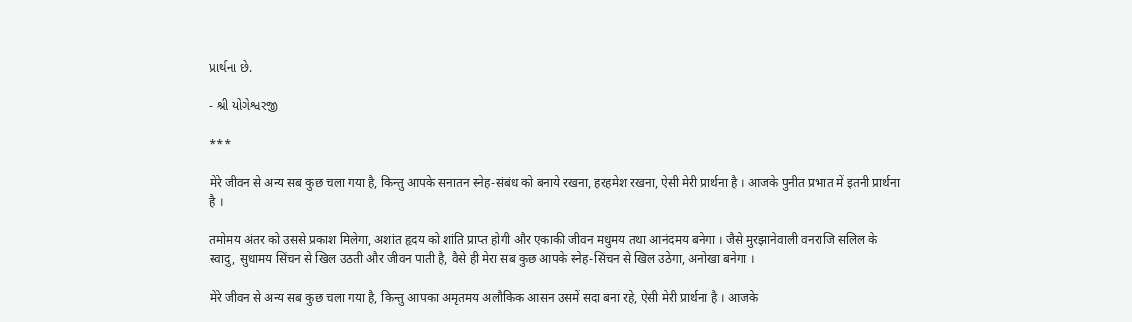પ્રાર્થના છે.

- શ્રી યોગેશ્વરજી

***

मेरे जीवन से अन्य सब कुछ चला गया है, किन्तु आपके सनातन स्नेह-संबंध को बनाये रखना, हरहमेश रखना, ऐसी मेरी प्रार्थना है । आजके पुनीत प्रभात में इतनी प्रार्थना है ।

तमोमय अंतर को उससे प्रकाश मिलेगा, अशांत हृदय को शांति प्राप्त होगी और एकाकी जीवन मधुमय तथा आनंदमय बनेगा । जैसे मुरझानेवाली वनराजि सलिल के स्वादु, सुधामय सिंचन से खिल उठती और जीवन पाती है, वैसे ही मेरा सब कुछ आपके स्नेह-सिंचन से खिल उठेगा, अनोखा बनेगा ।

मेरे जीवन से अन्य सब कुछ चला गया है, किन्तु आपका अमृतमय अलौकिक आसन उसमें सदा बना रहे, ऐसी मेरी प्रार्थना है । आजके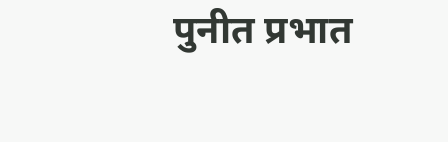पुनीत प्रभात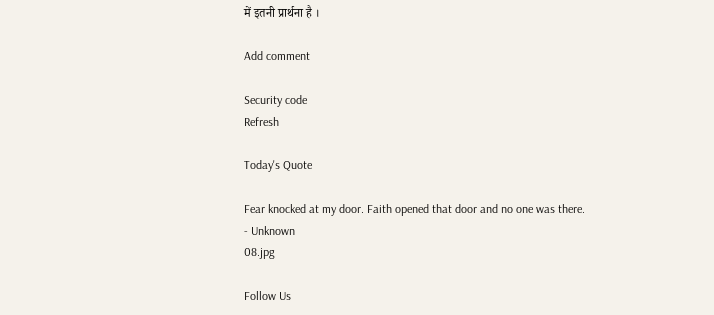में इतनी प्रार्थना है ।

Add comment

Security code
Refresh

Today's Quote

Fear knocked at my door. Faith opened that door and no one was there.
- Unknown
08.jpg

Follow Us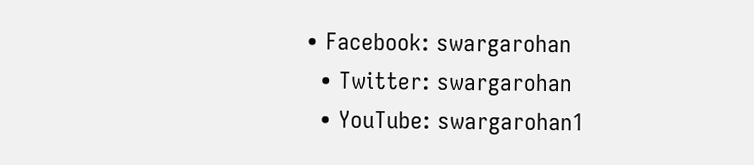• Facebook: swargarohan
  • Twitter: swargarohan
  • YouTube: swargarohan1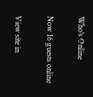Who's Online

Now 16 guests online

View site in